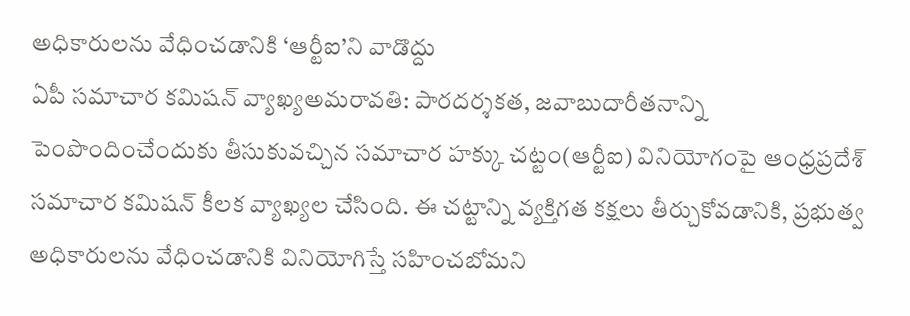అధికారులను వేధించడానికి ‘ఆర్టీఐ’ని వాడొద్దు
ఏపీ సమాచార కమిషన్ వ్యాఖ్యఅమరావతి: పారదర్శకత, జవాబుదారీతనాన్ని పెంపొందించేందుకు తీసుకువచ్చిన సమాచార హక్కు చట్టం(ఆర్టీఐ) వినియోగంపై ఆంధ్రప్రదేశ్ సమాచార కమిషన్ కీలక వ్యాఖ్యల చేసింది. ఈ చట్టాన్ని వ్యక్తిగత కక్షలు తీర్చుకోవడానికి, ప్రభుత్వ అధికారులను వేధించడానికి వినియోగిస్తే సహించబోమని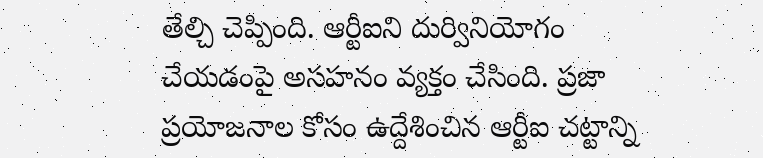తేల్చి చెప్పింది. ఆర్టీఐని దుర్వినియోగం చేయడంపై అసహనం వ్యక్తం చేసింది. ప్రజా ప్రయోజనాల కోసం ఉద్దేశించిన ఆర్టీఐ చట్టాన్ని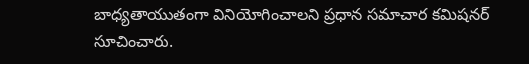బాధ్యతాయుతంగా వినియోగించాలని ప్రధాన సమాచార కమిషనర్ సూచించారు.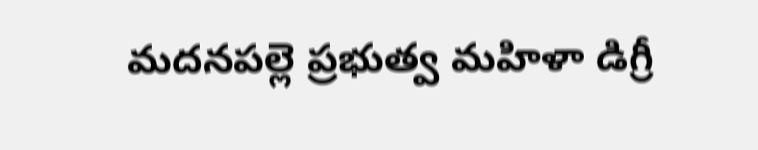మదనపల్లె ప్రభుత్వ మహిళా డిగ్రీ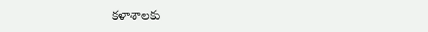కళాశాలకు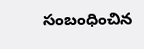సంబంధించిన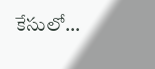కేసులో…